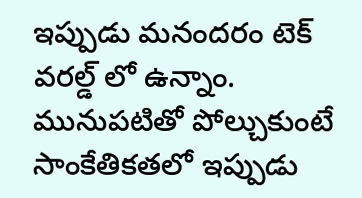ఇప్పుడు మనందరం టెక్ వరల్డ్ లో ఉన్నాం. మునుపటితో పోల్చుకుంటే సాంకేతికతలో ఇప్పుడు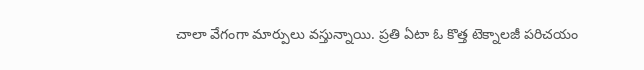చాలా వేగంగా మార్పులు వస్తున్నాయి. ప్రతి ఏటా ఓ కొత్త టెక్నాలజీ పరిచయం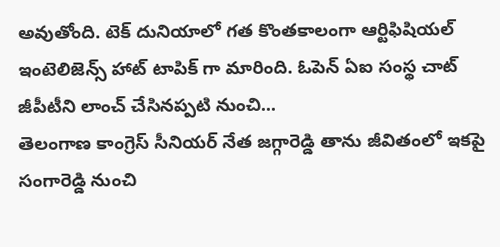అవుతోంది. టెక్ దునియాలో గత కొంతకాలంగా ఆర్టిఫిషియల్ ఇంటెలిజెన్స్ హాట్ టాపిక్ గా మారింది. ఓపెన్ ఏఐ సంస్థ చాట్ జీపీటీని లాంచ్ చేసినప్పటి నుంచి...
తెలంగాణ కాంగ్రెస్ సీనియర్ నేత జగ్గారెడ్డి తాను జీవితంలో ఇకపై సంగారెడ్డి నుంచి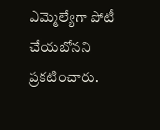ఎమ్మెల్యేగా పోటీ చేయబోనని ప్రకటించారు.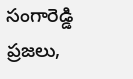సంగారెడ్డి ప్రజలు,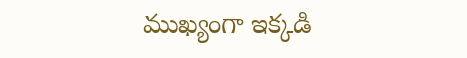ముఖ్యంగా ఇక్కడి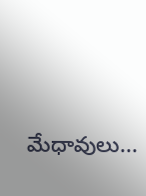మేధావులు...